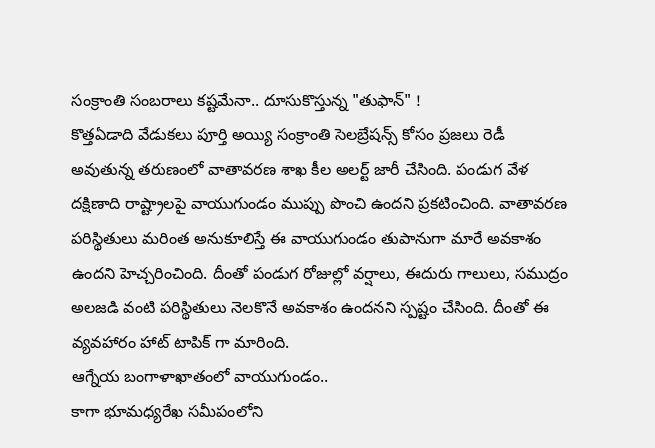సంక్రాంతి సంబరాలు కష్టమేనా.. దూసుకొస్తున్న "తుఫాన్" !
కొత్తఏడాది వేడుకలు పూర్తి అయ్యి సంక్రాంతి సెలబ్రేషన్స్ కోసం ప్రజలు రెడీ అవుతున్న తరుణంలో వాతావరణ శాఖ కీల అలర్ట్ జారీ చేసింది. పండుగ వేళ దక్షిణాది రాష్ట్రాలపై వాయుగుండం ముప్పు పొంచి ఉందని ప్రకటించింది. వాతావరణ పరిస్థితులు మరింత అనుకూలిస్తే ఈ వాయుగుండం తుపానుగా మారే అవకాశం ఉందని హెచ్చరించింది. దీంతో పండుగ రోజుల్లో వర్షాలు, ఈదురు గాలులు, సముద్రం అలజడి వంటి పరిస్థితులు నెలకొనే అవకాశం ఉందనని స్పష్టం చేసింది. దీంతో ఈ వ్యవహారం హాట్ టాపిక్ గా మారింది.
ఆగ్నేయ బంగాళాఖాతంలో వాయుగుండం..
కాగా భూమధ్యరేఖ సమీపంలోని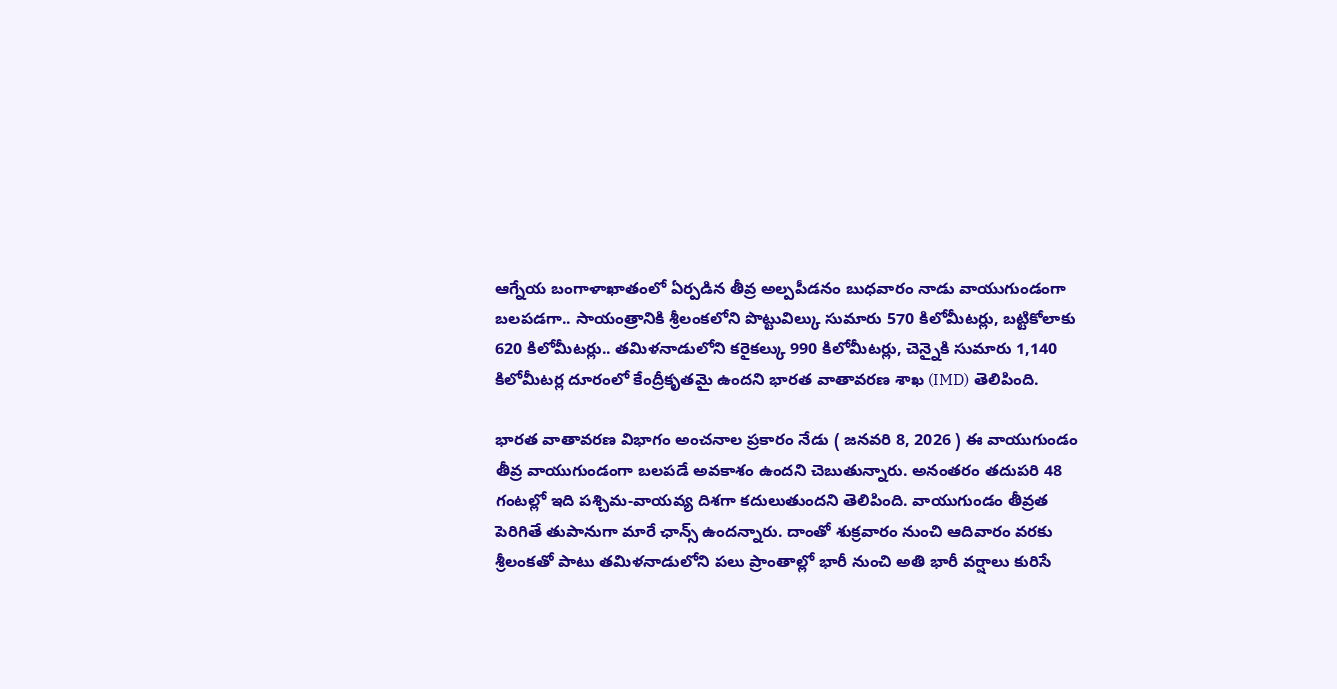ఆగ్నేయ బంగాళాఖాతంలో ఏర్పడిన తీవ్ర అల్పపీడనం బుధవారం నాడు వాయుగుండంగా బలపడగా.. సాయంత్రానికి శ్రీలంకలోని పొట్టువిల్కు సుమారు 570 కిలోమీటర్లు, బట్టికోలాకు 620 కిలోమీటర్లు.. తమిళనాడులోని కరైకల్కు 990 కిలోమీటర్లు, చెన్నైకి సుమారు 1,140 కిలోమీటర్ల దూరంలో కేంద్రీకృతమై ఉందని భారత వాతావరణ శాఖ (IMD) తెలిపింది.

భారత వాతావరణ విభాగం అంచనాల ప్రకారం నేడు ( జనవరి 8, 2026 ) ఈ వాయుగుండం తీవ్ర వాయుగుండంగా బలపడే అవకాశం ఉందని చెబుతున్నారు. అనంతరం తదుపరి 48 గంటల్లో ఇది పశ్చిమ-వాయవ్య దిశగా కదులుతుందని తెలిపింది. వాయుగుండం తీవ్రత పెరిగితే తుపానుగా మారే ఛాన్స్ ఉందన్నారు. దాంతో శుక్రవారం నుంచి ఆదివారం వరకు శ్రీలంకతో పాటు తమిళనాడులోని పలు ప్రాంతాల్లో భారీ నుంచి అతి భారీ వర్షాలు కురిసే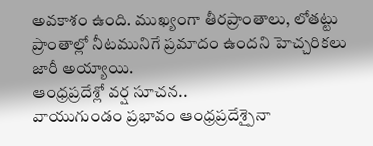అవకాశం ఉంది. ముఖ్యంగా తీరప్రాంతాలు, లోతట్టు ప్రాంతాల్లో నీటమునిగే ప్రమాదం ఉందని హెచ్చరికలు జారీ అయ్యాయి.
ఆంధ్రప్రదేశ్లో వర్ష సూచన..
వాయుగుండం ప్రభావం ఆంధ్రప్రదేశ్పైనా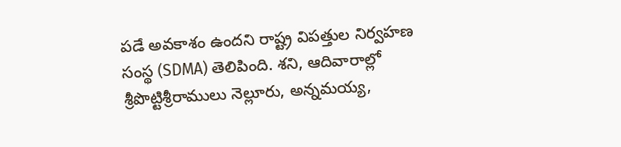పడే అవకాశం ఉందని రాష్ట్ర విపత్తుల నిర్వహణ సంస్థ (SDMA) తెలిపింది. శని, ఆదివారాల్లో శ్రీపొట్టిశ్రీరాములు నెల్లూరు, అన్నమయ్య,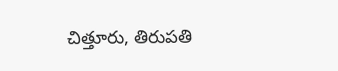చిత్తూరు, తిరుపతి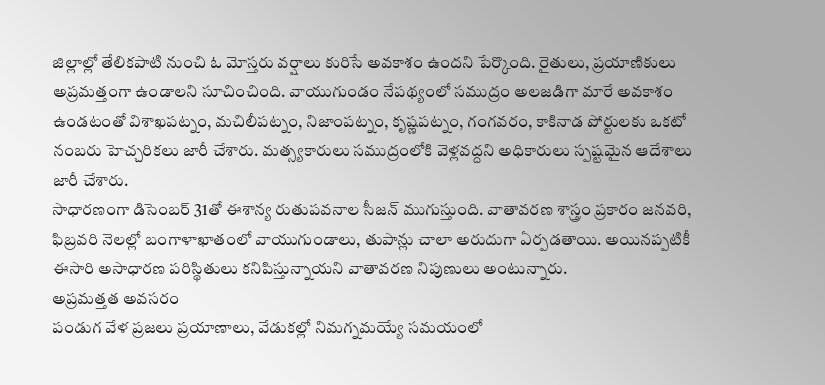జిల్లాల్లో తేలికపాటి నుంచి ఓ మోస్తరు వర్షాలు కురిసే అవకాశం ఉందని పేర్కొంది. రైతులు, ప్రయాణికులు అప్రమత్తంగా ఉండాలని సూచించింది. వాయుగుండం నేపథ్యంలో సముద్రం అలజడిగా మారే అవకాశం ఉండటంతో విశాఖపట్నం, మచిలీపట్నం, నిజాంపట్నం, కృష్ణపట్నం, గంగవరం, కాకినాడ పోర్టులకు ఒకటో నంబరు హెచ్చరికలు జారీ చేశారు. మత్స్యకారులు సముద్రంలోకి వెళ్లవద్దని అధికారులు స్పష్టమైన ఆదేశాలు జారీ చేశారు.
సాధారణంగా డిసెంబర్ 31తో ఈశాన్య రుతుపవనాల సీజన్ ముగుస్తుంది. వాతావరణ శాస్త్రం ప్రకారం జనవరి, ఫిబ్రవరి నెలల్లో బంగాళాఖాతంలో వాయుగుండాలు, తుపాన్లు చాలా అరుదుగా ఏర్పడతాయి. అయినప్పటికీ ఈసారి అసాధారణ పరిస్థితులు కనిపిస్తున్నాయని వాతావరణ నిపుణులు అంటున్నారు.
అప్రమత్తత అవసరం
పండుగ వేళ ప్రజలు ప్రయాణాలు, వేడుకల్లో నిమగ్నమయ్యే సమయంలో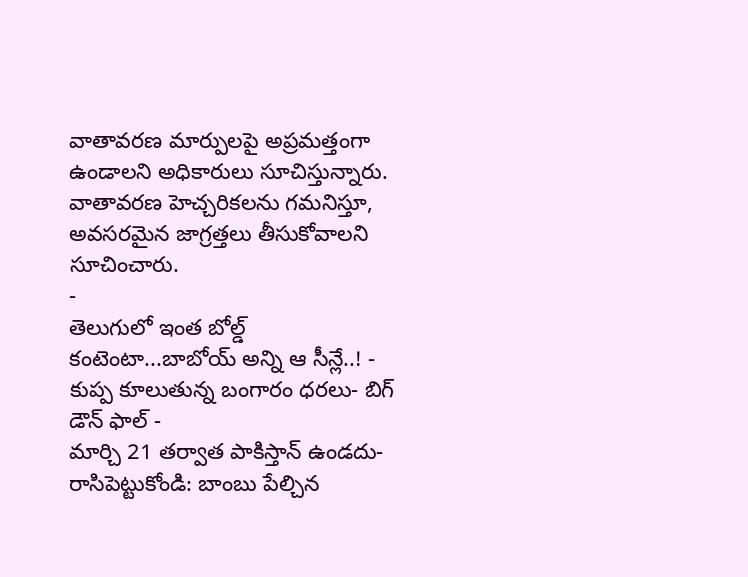వాతావరణ మార్పులపై అప్రమత్తంగా ఉండాలని అధికారులు సూచిస్తున్నారు. వాతావరణ హెచ్చరికలను గమనిస్తూ, అవసరమైన జాగ్రత్తలు తీసుకోవాలని సూచించారు.
-
తెలుగులో ఇంత బోల్డ్ కంటెంటా...బాబోయ్ అన్ని ఆ సీన్లే..! -
కుప్ప కూలుతున్న బంగారం ధరలు- బిగ్ డౌన్ ఫాల్ -
మార్చి 21 తర్వాత పాకిస్తాన్ ఉండదు- రాసిపెట్టుకోండి: బాంబు పేల్చిన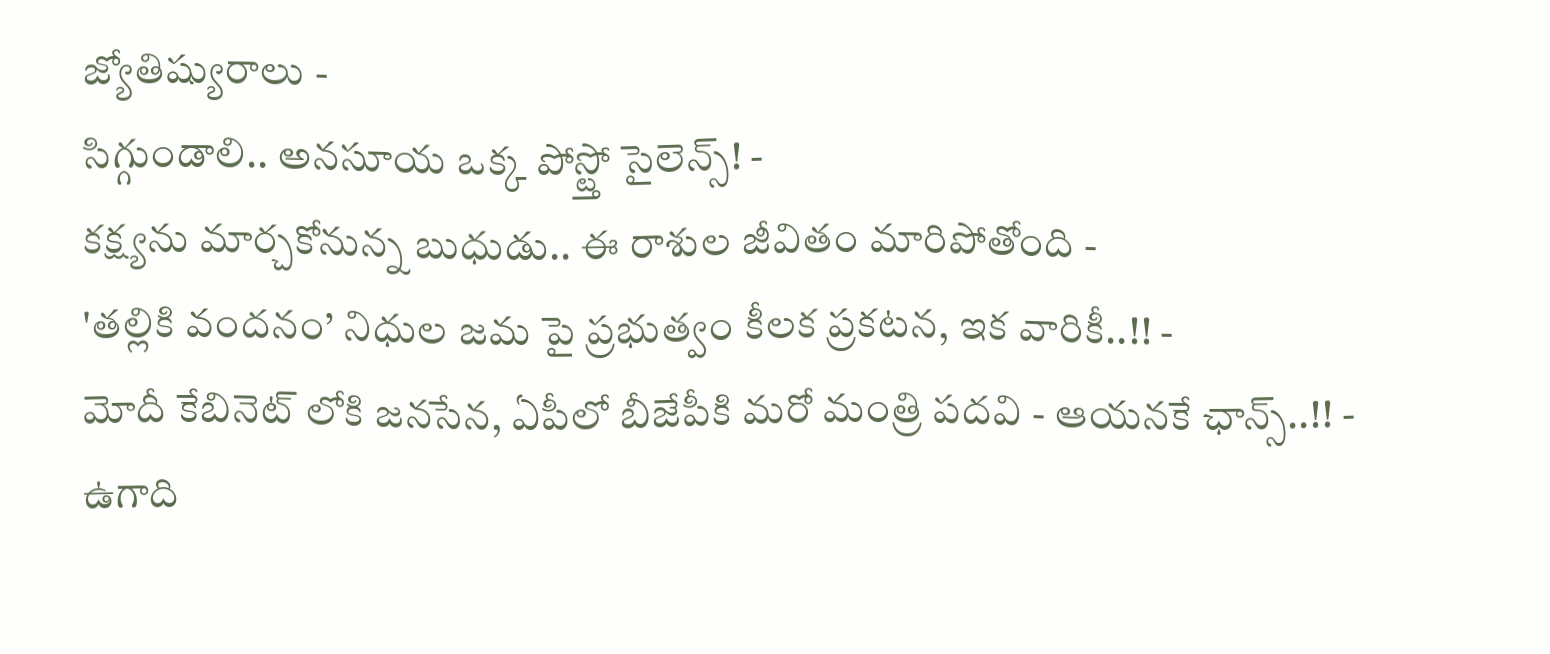జ్యోతిష్యురాలు -
సిగ్గుండాలి.. అనసూయ ఒక్క పోస్ట్తో సైలెన్స్! -
కక్ష్యను మార్చకోనున్న బుధుడు.. ఈ రాశుల జీవితం మారిపోతోంది -
'తల్లికి వందనం’ నిధుల జమ పై ప్రభుత్వం కీలక ప్రకటన, ఇక వారికీ..!! -
మోదీ కేబినెట్ లోకి జనసేన, ఏపీలో బీజేపీకి మరో మంత్రి పదవి - ఆయనకే ఛాన్స్..!! -
ఉగాది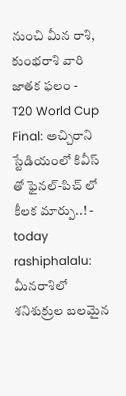నుంచి మీన రాశి, కుంభరాశి వారి జాతక ఫలం -
T20 World Cup Final: అచ్చిరాని స్టేడియంలో కివీస్ తో ఫైనల్-పిచ్ లో కీలక మార్పు..! -
today rashiphalalu: మీనరాశిలో శనిశుక్రుల బలమైన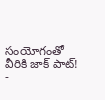సంయోగంతో వీరికి జాక్ పాట్! -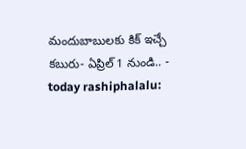మందుబాబులకు కిక్ ఇచ్చే కబురు- ఏప్రిల్ 1 నుండి.. -
today rashiphalalu: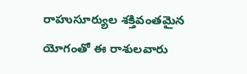రాహుసూర్యుల శక్తివంతమైన యోగంతో ఈ రాశులవారు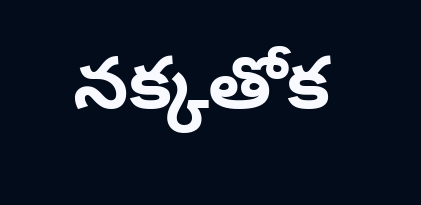నక్కతోక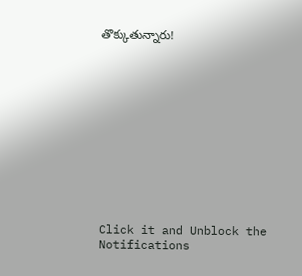తొక్కుతున్నారు!












Click it and Unblock the Notifications